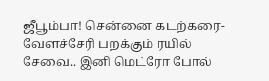ஜீபூம்பா! சென்னை கடற்கரை- வேளச்சேரி பறக்கும் ரயில் சேவை.. இனி மெட்ரோ போல்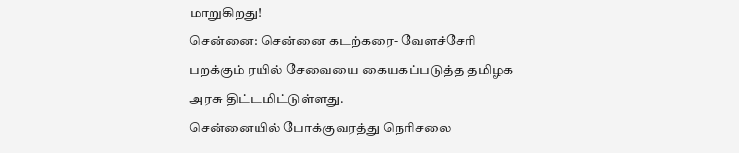மாறுகிறது!
சென்னை: சென்னை கடற்கரை- வேளச்சேரி பறக்கும் ரயில் சேவையை கையகப்படுத்த தமிழக அரசு திட்டமிட்டுள்ளது.
சென்னையில் போக்குவரத்து நெரிசலை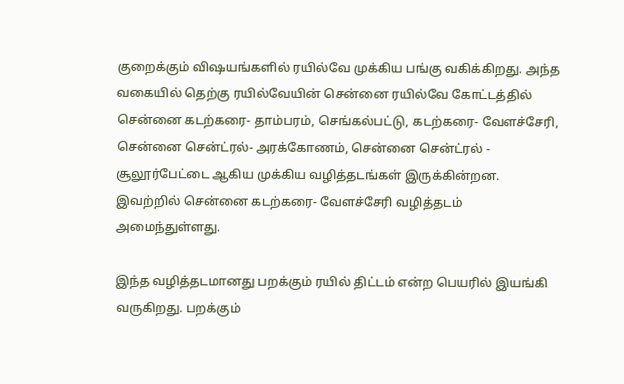குறைக்கும் விஷயங்களில் ரயில்வே முக்கிய பங்கு வகிக்கிறது. அந்த வகையில் தெற்கு ரயில்வேயின் சென்னை ரயில்வே கோட்டத்தில் சென்னை கடற்கரை- தாம்பரம், செங்கல்பட்டு, கடற்கரை- வேளச்சேரி, சென்னை சென்ட்ரல்- அரக்கோணம், சென்னை சென்ட்ரல் - சூலூர்பேட்டை ஆகிய முக்கிய வழித்தடங்கள் இருக்கின்றன. இவற்றில் சென்னை கடற்கரை- வேளச்சேரி வழித்தடம் அமைந்துள்ளது.

இந்த வழித்தடமானது பறக்கும் ரயில் திட்டம் என்ற பெயரில் இயங்கி வருகிறது. பறக்கும்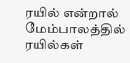ரயில் என்றால் மேம்பாலத்தில் ரயில்கள்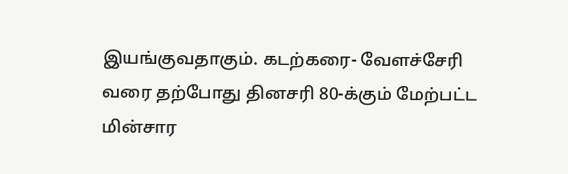இயங்குவதாகும். கடற்கரை- வேளச்சேரி வரை தற்போது தினசரி 80-க்கும் மேற்பட்ட மின்சார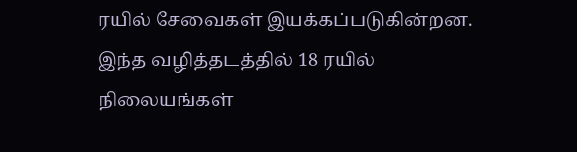ரயில் சேவைகள் இயக்கப்படுகின்றன. இந்த வழித்தடத்தில் 18 ரயில் நிலையங்கள்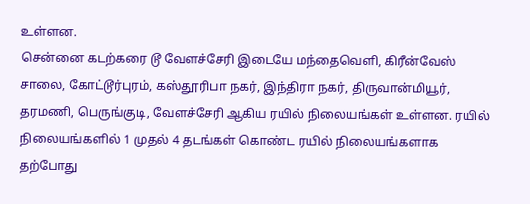உள்ளன.
சென்னை கடற்கரை டூ வேளச்சேரி இடையே மந்தைவெளி, கிரீன்வேஸ் சாலை, கோட்டூர்புரம், கஸ்தூரிபா நகர், இந்திரா நகர், திருவான்மியூர், தரமணி, பெருங்குடி, வேளச்சேரி ஆகிய ரயில் நிலையங்கள் உள்ளன. ரயில் நிலையங்களில் 1 முதல் 4 தடங்கள் கொண்ட ரயில் நிலையங்களாக தற்போது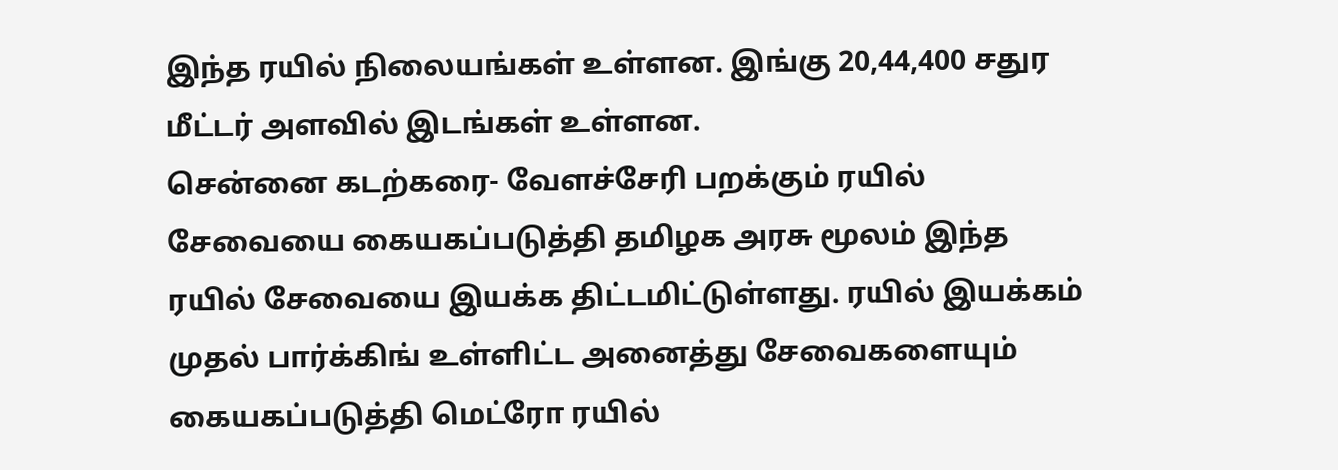இந்த ரயில் நிலையங்கள் உள்ளன. இங்கு 20,44,400 சதுர மீட்டர் அளவில் இடங்கள் உள்ளன.
சென்னை கடற்கரை- வேளச்சேரி பறக்கும் ரயில் சேவையை கையகப்படுத்தி தமிழக அரசு மூலம் இந்த ரயில் சேவையை இயக்க திட்டமிட்டுள்ளது. ரயில் இயக்கம் முதல் பார்க்கிங் உள்ளிட்ட அனைத்து சேவைகளையும் கையகப்படுத்தி மெட்ரோ ரயில்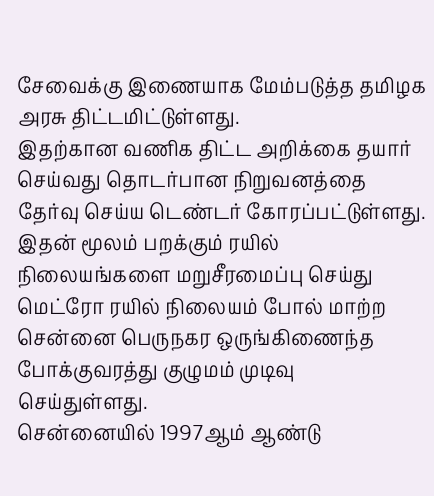சேவைக்கு இணையாக மேம்படுத்த தமிழக அரசு திட்டமிட்டுள்ளது.
இதற்கான வணிக திட்ட அறிக்கை தயார் செய்வது தொடர்பான நிறுவனத்தை தேர்வு செய்ய டெண்டர் கோரப்பட்டுள்ளது. இதன் மூலம் பறக்கும் ரயில் நிலையங்களை மறுசீரமைப்பு செய்து மெட்ரோ ரயில் நிலையம் போல் மாற்ற சென்னை பெருநகர ஒருங்கிணைந்த போக்குவரத்து குழுமம் முடிவு செய்துள்ளது.
சென்னையில் 1997ஆம் ஆண்டு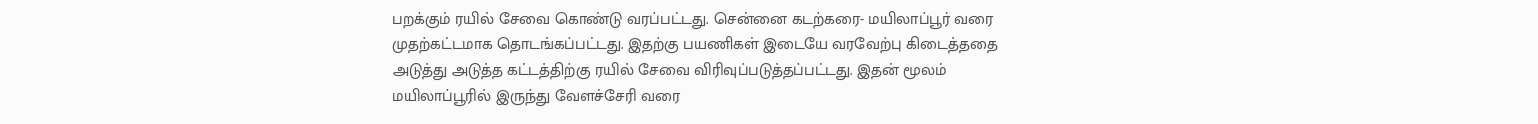பறக்கும் ரயில் சேவை கொண்டு வரப்பட்டது. சென்னை கடற்கரை- மயிலாப்பூர் வரை முதற்கட்டமாக தொடங்கப்பட்டது. இதற்கு பயணிகள் இடையே வரவேற்பு கிடைத்ததை அடுத்து அடுத்த கட்டத்திற்கு ரயில் சேவை விரிவுப்படுத்தப்பட்டது. இதன் மூலம் மயிலாப்பூரில் இருந்து வேளச்சேரி வரை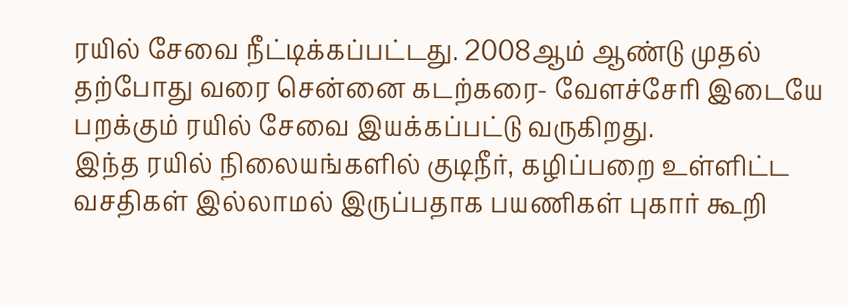ரயில் சேவை நீட்டிக்கப்பட்டது. 2008ஆம் ஆண்டு முதல் தற்போது வரை சென்னை கடற்கரை- வேளச்சேரி இடையே பறக்கும் ரயில் சேவை இயக்கப்பட்டு வருகிறது.
இந்த ரயில் நிலையங்களில் குடிநீர், கழிப்பறை உள்ளிட்ட வசதிகள் இல்லாமல் இருப்பதாக பயணிகள் புகார் கூறி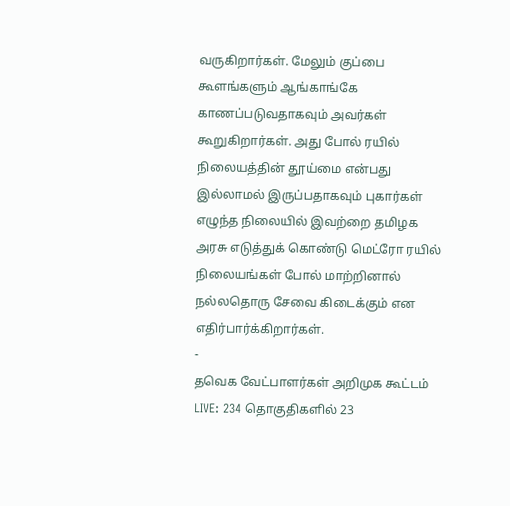வருகிறார்கள். மேலும் குப்பை கூளங்களும் ஆங்காங்கே காணப்படுவதாகவும் அவர்கள் கூறுகிறார்கள். அது போல் ரயில் நிலையத்தின் தூய்மை என்பது இல்லாமல் இருப்பதாகவும் புகார்கள் எழுந்த நிலையில் இவற்றை தமிழக அரசு எடுத்துக் கொண்டு மெட்ரோ ரயில் நிலையங்கள் போல் மாற்றினால் நல்லதொரு சேவை கிடைக்கும் என எதிர்பார்க்கிறார்கள்.
-
தவெக வேட்பாளர்கள் அறிமுக கூட்டம் LIVE: 234 தொகுதிகளில் 23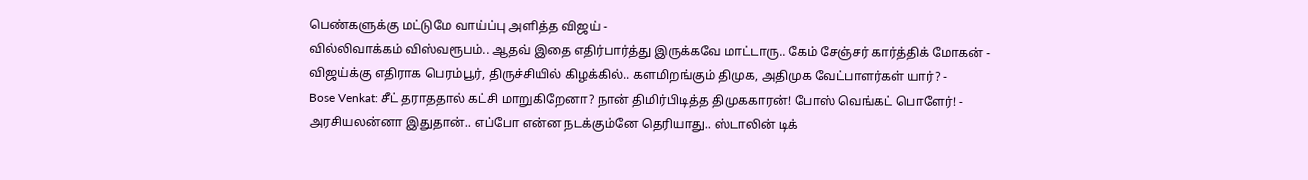பெண்களுக்கு மட்டுமே வாய்ப்பு அளித்த விஜய் -
வில்லிவாக்கம் விஸ்வரூபம்.. ஆதவ் இதை எதிர்பார்த்து இருக்கவே மாட்டாரு.. கேம் சேஞ்சர் கார்த்திக் மோகன் -
விஜய்க்கு எதிராக பெரம்பூர், திருச்சியில் கிழக்கில்.. களமிறங்கும் திமுக, அதிமுக வேட்பாளர்கள் யார்? -
Bose Venkat: சீட் தராததால் கட்சி மாறுகிறேனா? நான் திமிர்பிடித்த திமுககாரன்! போஸ் வெங்கட் பொளேர்! -
அரசியலன்னா இதுதான்.. எப்போ என்ன நடக்கும்னே தெரியாது.. ஸ்டாலின் டிக்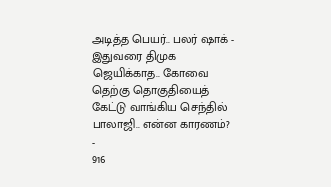அடித்த பெயர்.. பலர் ஷாக் -
இதுவரை திமுக ஜெயிக்காத.. கோவை தெற்கு தொகுதியைத் கேட்டு வாங்கிய செந்தில் பாலாஜி.. என்ன காரணம்? -
916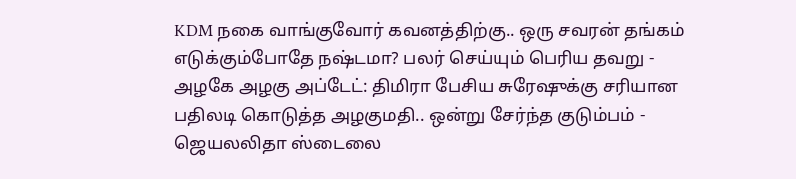KDM நகை வாங்குவோர் கவனத்திற்கு.. ஒரு சவரன் தங்கம் எடுக்கும்போதே நஷ்டமா? பலர் செய்யும் பெரிய தவறு -
அழகே அழகு அப்டேட்: திமிரா பேசிய சுரேஷுக்கு சரியான பதிலடி கொடுத்த அழகுமதி.. ஒன்று சேர்ந்த குடும்பம் -
ஜெயலலிதா ஸ்டைலை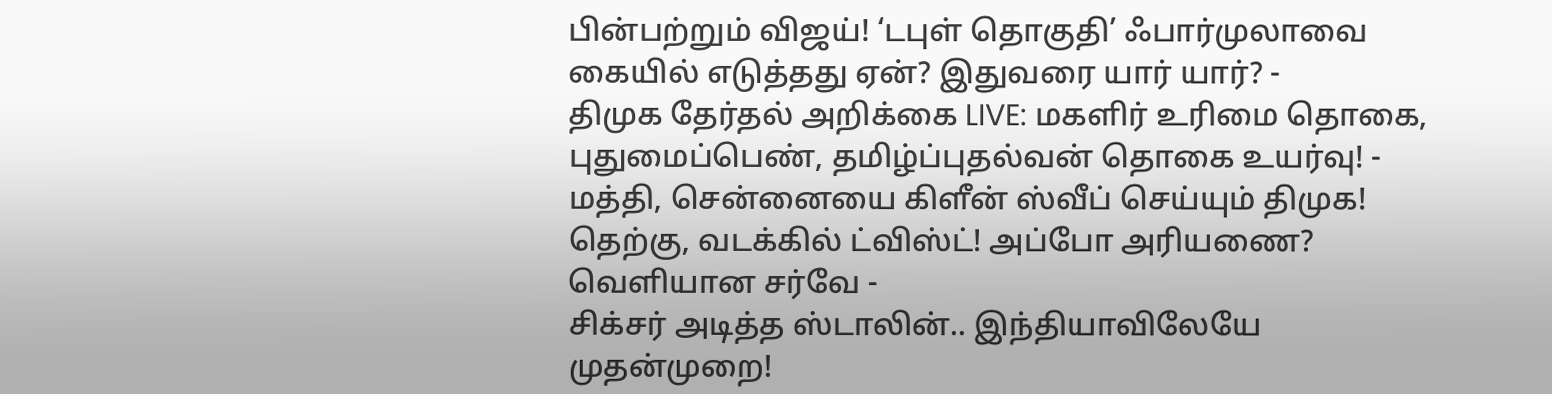பின்பற்றும் விஜய்! ‘டபுள் தொகுதி’ ஃபார்முலாவை கையில் எடுத்தது ஏன்? இதுவரை யார் யார்? -
திமுக தேர்தல் அறிக்கை LIVE: மகளிர் உரிமை தொகை, புதுமைப்பெண், தமிழ்ப்புதல்வன் தொகை உயர்வு! -
மத்தி, சென்னையை கிளீன் ஸ்வீப் செய்யும் திமுக! தெற்கு, வடக்கில் ட்விஸ்ட்! அப்போ அரியணை? வெளியான சர்வே -
சிக்சர் அடித்த ஸ்டாலின்.. இந்தியாவிலேயே முதன்முறை!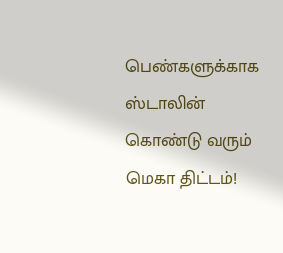பெண்களுக்காக ஸ்டாலின் கொண்டு வரும் மெகா திட்டம்!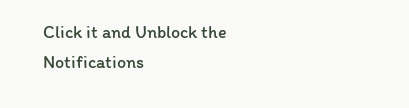Click it and Unblock the Notifications